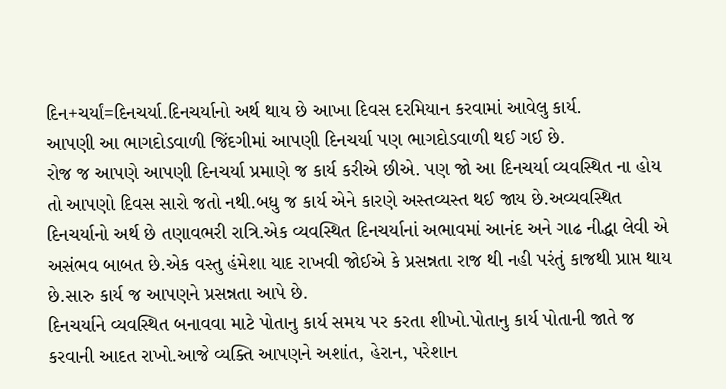દિન+ચર્યાં=દિનચર્યા.દિનચર્યાનો અર્થ થાય છે આખા દિવસ દરમિયાન કરવામાં આવેલુ કાર્ય.
આપણી આ ભાગદોડવાળી જિંદગીમાં આપણી દિનચર્યા પણ ભાગદોડવાળી થઈ ગઈ છે.
રોજ જ આપણે આપણી દિનચર્યા પ્રમાણે જ કાર્ય કરીએ છીએ. પણ જો આ દિનચર્યા વ્યવસ્થિત ના હોય તો આપણો દિવસ સારો જતો નથી.બધુ જ કાર્ય એને કારણે અસ્તવ્યસ્ત થઈ જાય છે.અવ્યવસ્થિત દિનચર્યાનો અર્થ છે તણાવભરી રાત્રિ.એક વ્યવસ્થિત દિનચર્યાનાં અભાવમાં આનંદ અને ગાઢ નીદ્ધા લેવી એ અસંભવ બાબત છે.એક વસ્તુ હંમેશા યાદ રાખવી જોઈએ કે પ્રસન્નતા રાજ થી નહી પરંતું કાજથી પ્રાપ્ત થાય છે.સારુ કાર્ય જ આપણને પ્રસન્નતા આપે છે.
દિનચર્યાને વ્યવસ્થિત બનાવવા માટે પોતાનુ કાર્ય સમય પર કરતા શીખો.પોતાનુ કાર્ય પોતાની જાતે જ કરવાની આદત રાખો.આજે વ્યક્તિ આપણને અશાંત, હેરાન, પરેશાન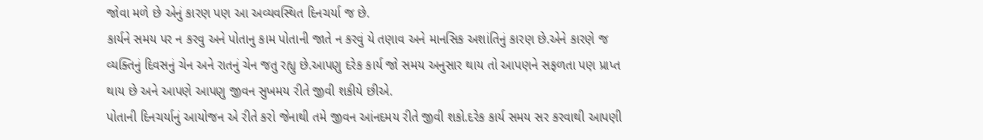જોવા મળે છે એનું કારણ પણ આ અવ્યવસ્થિત દિનચર્યા જ છે.
કાર્યને સમય પર ન કરવુ અને પોતાનુ કામ પોતાની જાતે ન કરવું યે તણાવ અને માનસિક અશાંતિનું કારણ છે.એને કારણે જ વ્યક્તિનું દિવસનું ચેન અને રાતનું ચેન જતુ રહ્યુ છે.આપણુ દરેક કાર્ય જો સમય અનુસાર થાય તો આપણને સફળતા પણ પ્રાપ્ત થાય છે અને આપણે આપણુ જીવન સુખમય રીતે જીવી શકીયે છીએ.
પોતાની દિનચર્યાનું આયોજન એ રીતે કરો જેનાથી તમે જીવન આંનદમય રીતે જીવી શકો.દરેક કાર્ય સમય સર કરવાથી આપણી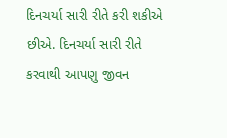દિનચર્યા સારી રીતે કરી શકીએ છીએ. દિનચર્યા સારી રીતે કરવાથી આપણુ જીવન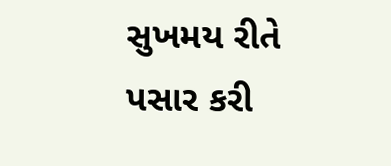સુખમય રીતે પસાર કરી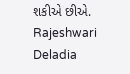શકીએ છીએ.
Rajeshwari Deladia